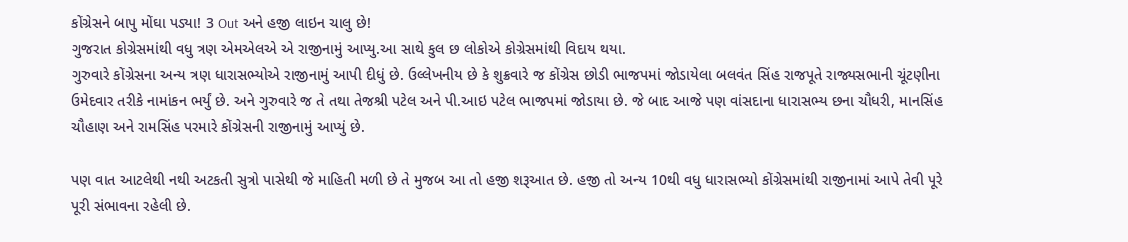કોંગ્રેસને બાપુ મોંઘા પડ્યા! 3 Out અને હજી લાઇન ચાલુ છે!
ગુજરાત કોગ્રેસમાંથી વધુ ત્રણ એમએલએ એ રાજીનામું આપ્યુ.આ સાથે કુલ છ લોકોએ કોગ્રેસમાંથી વિદાય થયા.
ગુરુવારે કોંગ્રેસના અન્ય ત્રણ ધારાસભ્યોએ રાજીનામું આપી દીધું છે. ઉલ્લેખનીય છે કે શુક્રવારે જ કોંગ્રેસ છોડી ભાજપમાં જોડાયેલા બલવંત સિંહ રાજપૂતે રાજ્યસભાની ચૂંટણીના ઉમેદવાર તરીકે નામાંકન ભર્યું છે. અને ગુરુવારે જ તે તથા તેજશ્રી પટેલ અને પી.આઇ પટેલ ભાજપમાં જોડાયા છે. જે બાદ આજે પણ વાંસદાના ધારાસભ્ય છના ચૌધરી, માનસિંહ ચૌહાણ અને રામસિંહ પરમારે કોંગ્રેસની રાજીનામું આપ્યું છે.

પણ વાત આટલેથી નથી અટકતી સુત્રો પાસેથી જે માહિતી મળી છે તે મુજબ આ તો હજી શરૂઆત છે. હજી તો અન્ય 10થી વધુ ધારાસભ્યો કોંગ્રેસમાંથી રાજીનામાં આપે તેવી પૂરે પૂરી સંભાવના રહેલી છે.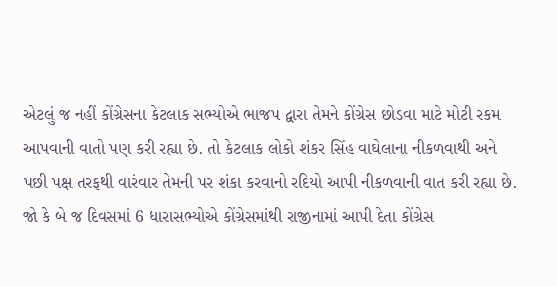એટલું જ નહીં કોંગ્રેસના કેટલાક સભ્યોએ ભાજપ દ્વારા તેમને કોંગ્રેસ છોડવા માટે મોટી રકમ આપવાની વાતો પણ કરી રહ્યા છે. તો કેટલાક લોકો શંકર સિંહ વાઘેલાના નીકળવાથી અને પછી પક્ષ તરફથી વારંવાર તેમની પર શંકા કરવાનો રદિયો આપી નીકળવાની વાત કરી રહ્યા છે. જો કે બે જ દિવસમાં 6 ધારાસભ્યોએ કોંગ્રેસમાંથી રાજીનામાં આપી દેતા કોંગ્રેસ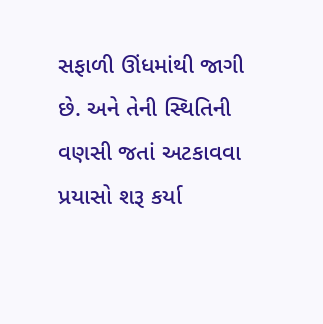સફાળી ઊંધમાંથી જાગી છે. અને તેની સ્થિતિની વણસી જતાં અટકાવવા પ્રયાસો શરૂ કર્યા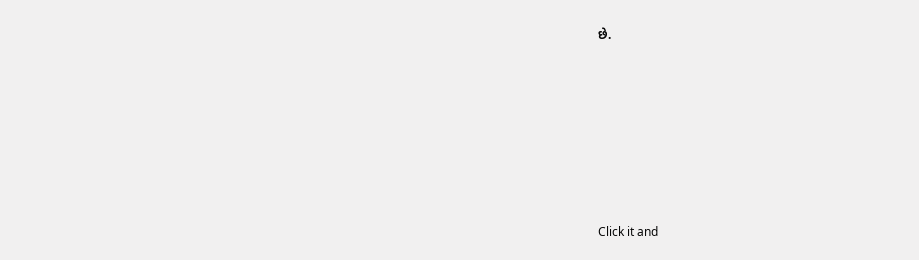છે.












Click it and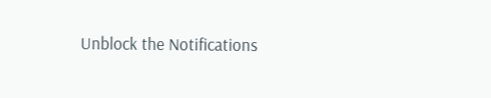Unblock the Notifications